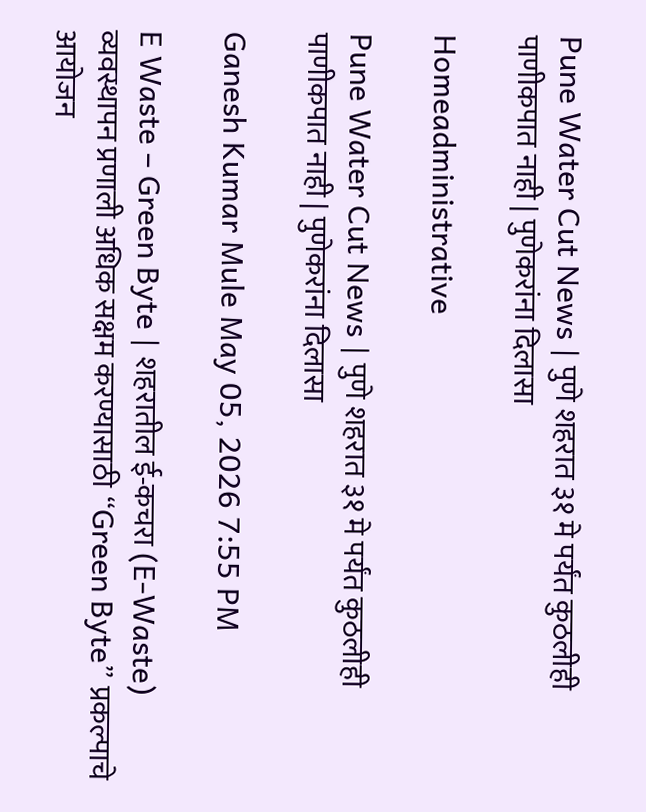Pune Water Cut News | पुणे शहरात ३१ मे पर्यंत कुठलीही पाणीकपात नाही | पुणेकरांना दिलासा

Homeadministrative

Pune Water Cut News | पुणे शहरात ३१ मे पर्यंत कुठलीही पाणीकपात नाही | पुणेकरांना दिलासा

Ganesh Kumar Mule May 05, 2026 7:55 PM

E Waste – Green Byte | शहरातील ई-कचरा (E-Waste) व्यवस्थापन प्रणाली अधिक सक्षम करण्यासाठी “Green Byte” प्रकल्पाचे आयोजन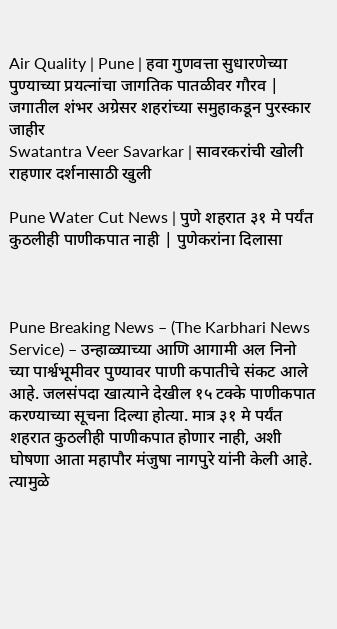Air Quality | Pune | हवा गुणवत्ता सुधारणेच्या पुण्याच्या प्रयत्नांचा जागतिक पातळीवर गौरव | जगातील शंभर अग्रेसर शहरांच्या समुहाकडून पुरस्कार जाहीर
Swatantra Veer Savarkar | सावरकरांची खोली राहणार दर्शनासाठी खुली

Pune Water Cut News | पुणे शहरात ३१ मे पर्यंत कुठलीही पाणीकपात नाही | पुणेकरांना दिलासा



Pune Breaking News – (The Karbhari News Service) – उन्हाळ्याच्या आणि आगामी अल निनो च्या पार्श्वभूमीवर पुण्यावर पाणी कपातीचे संकट आले आहे. जलसंपदा खात्याने देखील १५ टक्के पाणीकपात करण्याच्या सूचना दिल्या होत्या. मात्र ३१ मे पर्यंत शहरात कुठलीही पाणीकपात होणार नाही, अशी घोषणा आता महापौर मंजुषा नागपुरे यांनी केली आहे. त्यामुळे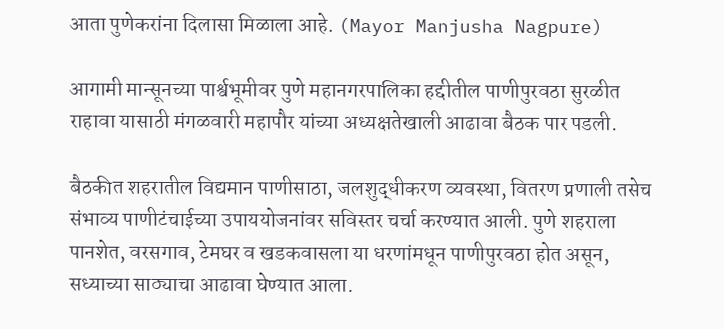आता पुणेकरांना दिलासा मिळाला आहे. (Mayor Manjusha Nagpure)

आगामी मान्सूनच्या पार्श्वभूमीवर पुणे महानगरपालिका हद्दीतील पाणीपुरवठा सुरळीत राहावा यासाठी मंगळवारी महापौर यांच्या अध्यक्षतेखाली आढावा बैठक पार पडली.

बैठकीत शहरातील विद्यमान पाणीसाठा, जलशुद्धीकरण व्यवस्था, वितरण प्रणाली तसेच संभाव्य पाणीटंचाईच्या उपाययोजनांवर सविस्तर चर्चा करण्यात आली. पुणे शहराला पानशेत, वरसगाव, टेमघर व खडकवासला या धरणांमधून पाणीपुरवठा होत असून, सध्याच्या साठ्याचा आढावा घेण्यात आला.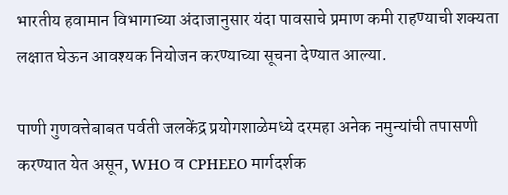भारतीय हवामान विभागाच्या अंदाजानुसार यंदा पावसाचे प्रमाण कमी राहण्याची शक्यता लक्षात घेऊन आवश्यक नियोजन करण्याच्या सूचना देण्यात आल्या.

पाणी गुणवत्तेबाबत पर्वती जलकेंद्र प्रयोगशाळेमध्ये दरमहा अनेक नमुन्यांची तपासणी करण्यात येत असून, WHO व CPHEEO मार्गदर्शक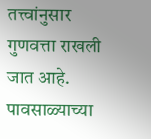तत्त्वांनुसार गुणवत्ता राखली जात आहे. पावसाळ्याच्या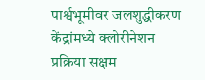पार्श्वभूमीवर जलशुद्धीकरण केंद्रांमध्ये क्लोरीनेशन प्रक्रिया सक्षम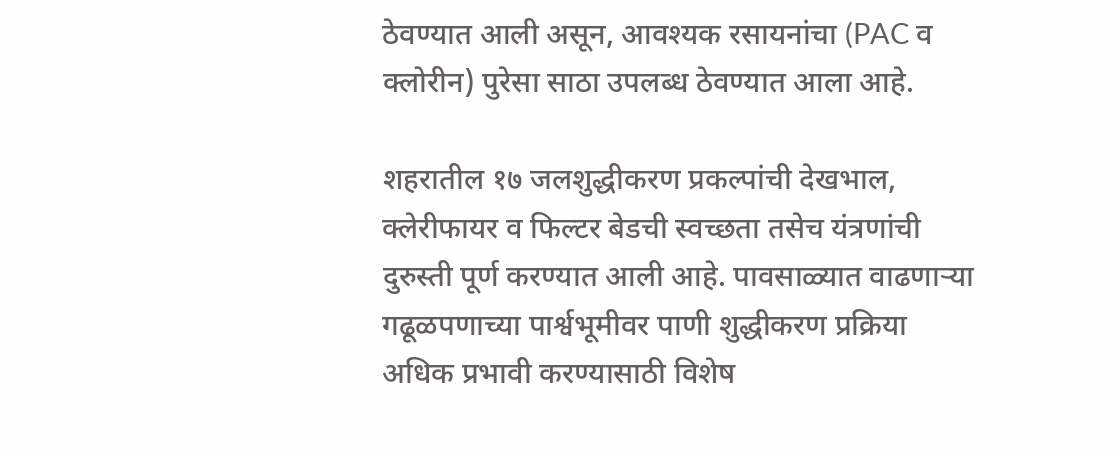ठेवण्यात आली असून, आवश्यक रसायनांचा (PAC व क्लोरीन) पुरेसा साठा उपलब्ध ठेवण्यात आला आहे.

शहरातील १७ जलशुद्धीकरण प्रकल्पांची देखभाल, क्लेरीफायर व फिल्टर बेडची स्वच्छता तसेच यंत्रणांची दुरुस्ती पूर्ण करण्यात आली आहे. पावसाळ्यात वाढणाऱ्या गढूळपणाच्या पार्श्वभूमीवर पाणी शुद्धीकरण प्रक्रिया अधिक प्रभावी करण्यासाठी विशेष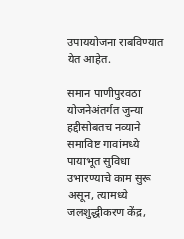उपाययोजना राबविण्यात येत आहेत.

समान पाणीपुरवठा योजनेअंतर्गत जुन्या हद्दीसोबतच नव्याने समाविष्ट गावांमध्ये पायाभूत सुविधा उभारण्याचे काम सुरू असून, त्यामध्ये जलशुद्धीकरण केंद्र,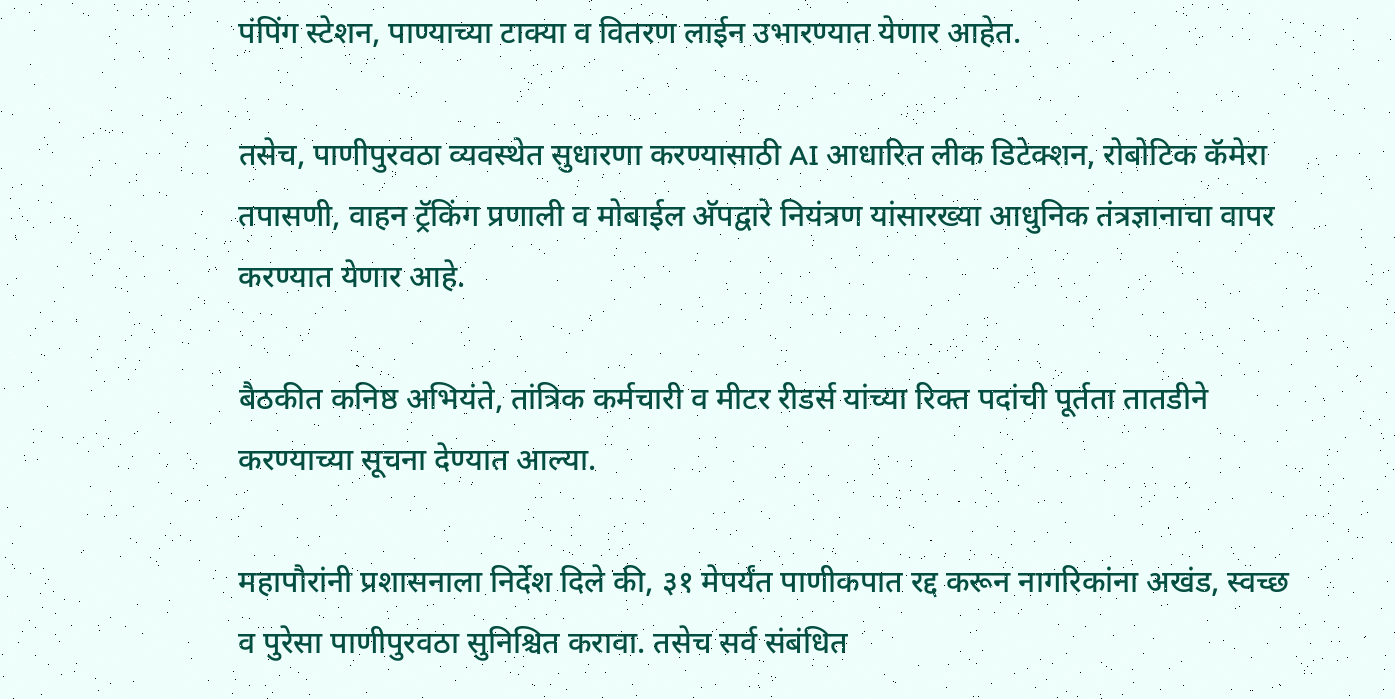पंपिंग स्टेशन, पाण्याच्या टाक्या व वितरण लाईन उभारण्यात येणार आहेत.

तसेच, पाणीपुरवठा व्यवस्थेत सुधारणा करण्यासाठी AI आधारित लीक डिटेक्शन, रोबोटिक कॅमेरा तपासणी, वाहन ट्रॅकिंग प्रणाली व मोबाईल अ‍ॅपद्वारे नियंत्रण यांसारख्या आधुनिक तंत्रज्ञानाचा वापर करण्यात येणार आहे.

बैठकीत कनिष्ठ अभियंते, तांत्रिक कर्मचारी व मीटर रीडर्स यांच्या रिक्त पदांची पूर्तता तातडीने करण्याच्या सूचना देण्यात आल्या.

महापौरांनी प्रशासनाला निर्देश दिले की, ३१ मेपर्यंत पाणीकपात रद्द करून नागरिकांना अखंड, स्वच्छ व पुरेसा पाणीपुरवठा सुनिश्चित करावा. तसेच सर्व संबंधित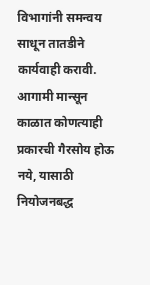विभागांनी समन्वय साधून तातडीने कार्यवाही करावी. आगामी मान्सून काळात कोणत्याही प्रकारची गैरसोय होऊ नये, यासाठी नियोजनबद्ध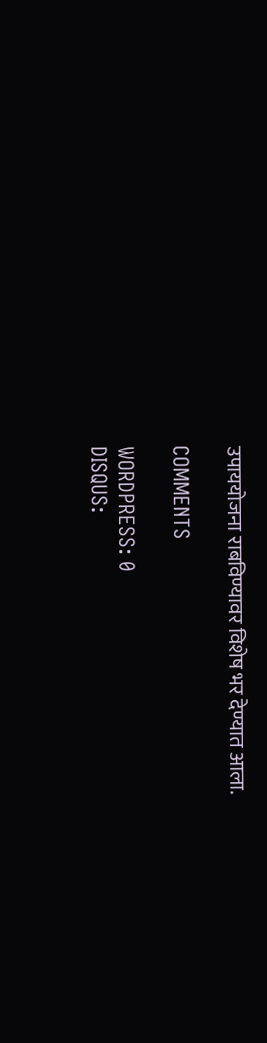उपाययोजना राबविण्यावर विशेष भर देण्यात आला.

COMMENTS

WORDPRESS: 0
DISQUS: